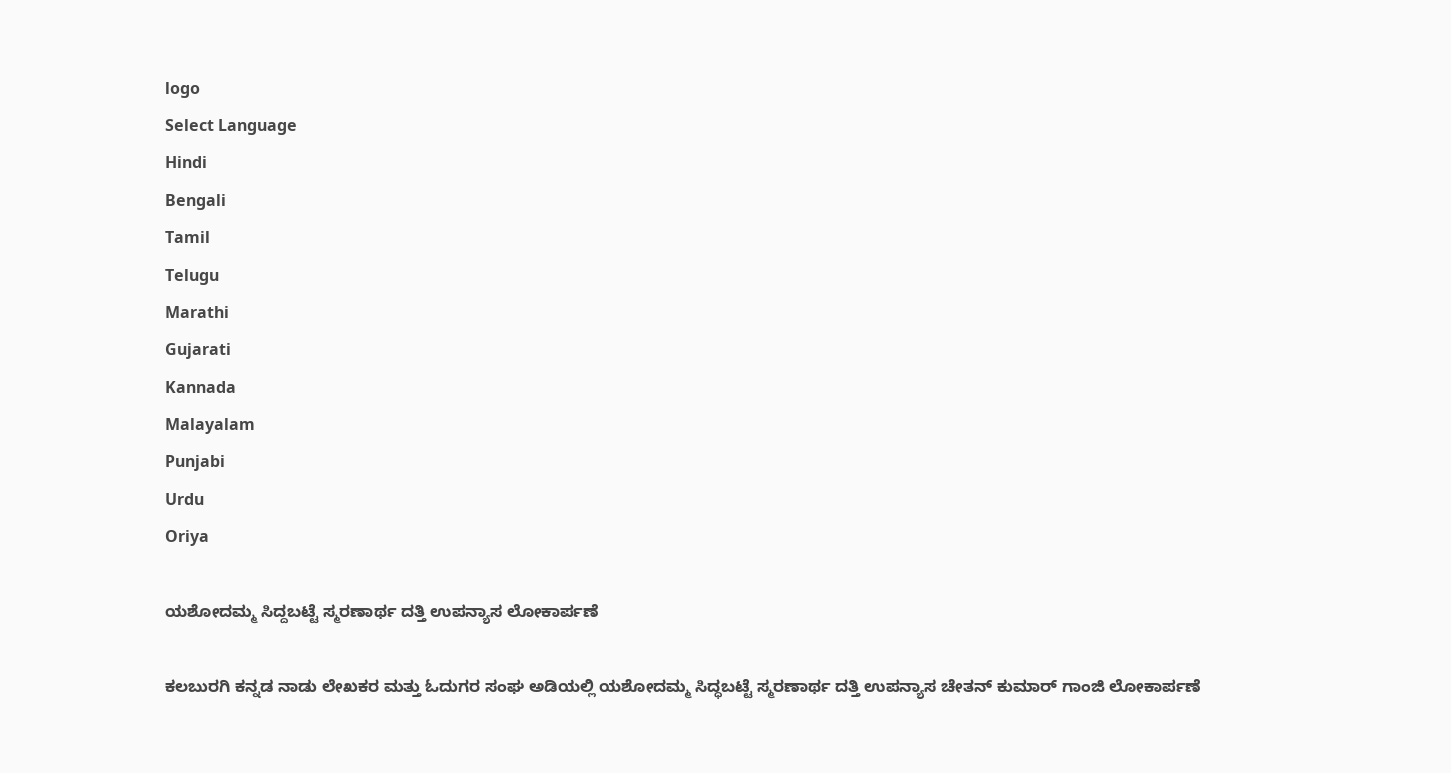logo
Select Language
Hindi
Bengali
Tamil
Telugu
Marathi
Gujarati
Kannada
Malayalam
Punjabi
Urdu
Oriya

ಯಶೋದಮ್ಮ ಸಿದ್ದಬಟ್ಟೆ ಸ್ಮರಣಾರ್ಥ ದತ್ತಿ ಉಪನ್ಯಾಸ ಲೋಕಾರ್ಪಣೆ

ಕಲಬುರಗಿ ಕನ್ನಡ ನಾಡು ಲೇಖಕರ ಮತ್ತು ಓದುಗರ ಸಂಘ ಅಡಿಯಲ್ಲಿ ಯಶೋದಮ್ಮ ಸಿದ್ಧಬಟ್ಟೆ ಸ್ಮರಣಾರ್ಥ ದತ್ತಿ ಉಪನ್ಯಾಸ ಚೇತನ್ ಕುಮಾರ್ ಗಾಂಜಿ ಲೋಕಾರ್ಪಣೆ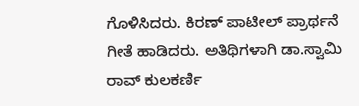ಗೊಳಿಸಿದರು. ಕಿರಣ್ ಪಾಟೀಲ್ ಪ್ರಾರ್ಥನೆ ಗೀತೆ ಹಾಡಿದರು. ಅತಿಥಿಗಳಾಗಿ ಡಾ.ಸ್ವಾಮಿ ರಾವ್ ಕುಲಕರ್ಣಿ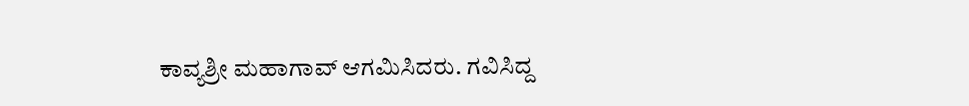ಕಾವ್ಯಶ್ರೀ ಮಹಾಗಾವ್ ಆಗಮಿಸಿದರು. ಗವಿಸಿದ್ದ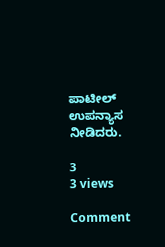ಪಾಟೀಲ್ ಉಪನ್ಯಾಸ ನೀಡಿದರು.

3
3 views

Comment